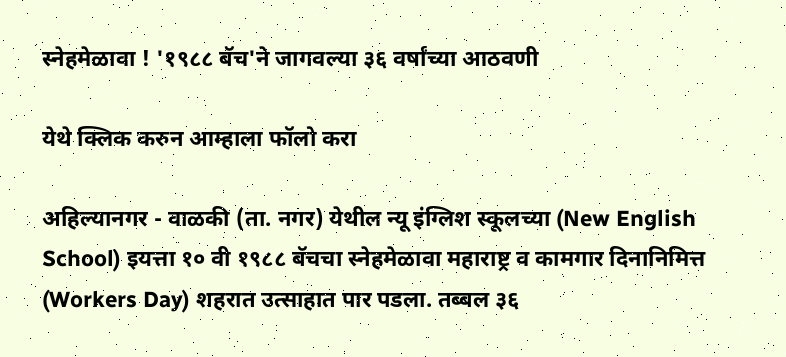स्नेहमेळावा ! '१९८८ बॅच'ने जागवल्या ३६ वर्षांच्या आठवणी

येथे क्लिक करुन आम्हाला फॉलो करा

अहिल्यानगर - वाळकी (ता. नगर) येथील न्यू इंग्लिश स्कूलच्या (New English School) इयत्ता १० वी १९८८ बॅचचा स्नेहमेळावा महाराष्ट्र व कामगार दिनानिमित्त (Workers Day) शहरात उत्साहात पार पडला. तब्बल ३६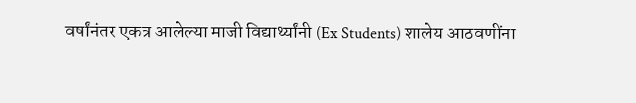वर्षांनंतर एकत्र आलेल्या माजी विद्यार्थ्यांनी (Ex Students) शालेय आठवणींना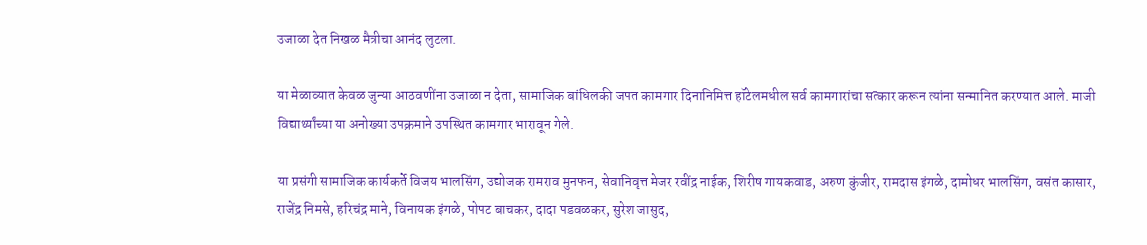उजाळा देत निखळ मैत्रीचा आनंद लुटला.

या मेळाव्यात केवळ जुन्या आठवणींना उजाळा न देता, सामाजिक बांधिलकी जपत कामगार दिनानिमित्त हॉटेलमधील सर्व कामगारांचा सत्कार करून त्यांना सन्मानित करण्यात आले. माजी विद्यार्थ्यांच्या या अनोख्या उपक्रमाने उपस्थित कामगार भारावून गेले.

या प्रसंगी सामाजिक कार्यकर्ते विजय भालसिंग, उद्योजक रामराव मुनफन, सेवानिवृत्त मेजर रवींद्र नाईक, शिरीष गायकवाड, अरुण कुंजीर, रामदास इंगळे, दामोधर भालसिंग, वसंत कासार, राजेंद्र निमसे, हरिचंद्र माने, विनायक इंगळे, पोपट बाचकर, दादा पडवळकर, सुरेश जासुद,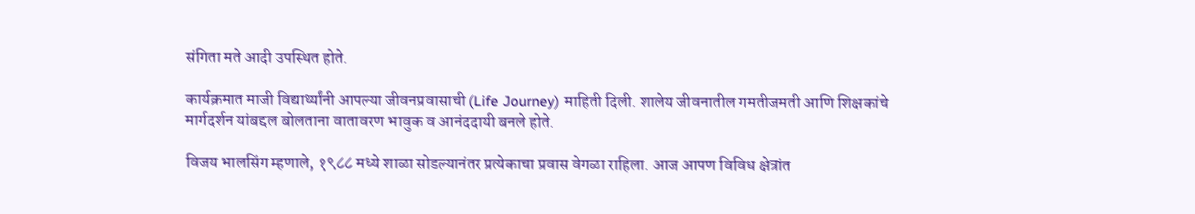संगिता मते आदी उपस्थित होते.

कार्यक्रमात माजी विद्यार्थ्यांनी आपल्या जीवनप्रवासाची (Life Journey) माहिती दिली. शालेय जीवनातील गमतीजमती आणि शिक्षकांचे मार्गदर्शन यांबद्दल बोलताना वातावरण भावुक व आनंददायी बनले होते.

विजय भालसिंग म्हणाले, १९८८ मध्ये शाळा सोडल्यानंतर प्रत्येकाचा प्रवास वेगळा राहिला. आज आपण विविध क्षेत्रांत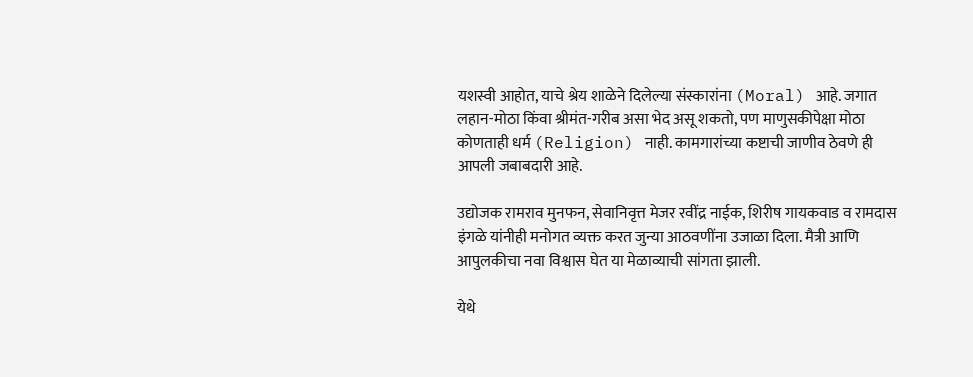यशस्वी आहोत, याचे श्रेय शाळेने दिलेल्या संस्कारांना (Moral) आहे. जगात लहान-मोठा किंवा श्रीमंत-गरीब असा भेद असू शकतो, पण माणुसकीपेक्षा मोठा कोणताही धर्म (Religion) नाही. कामगारांच्या कष्टाची जाणीव ठेवणे ही आपली जबाबदारी आहे.

उद्योजक रामराव मुनफन, सेवानिवृत्त मेजर रवींद्र नाईक, शिरीष गायकवाड व रामदास इंगळे यांनीही मनोगत व्यक्त करत जुन्या आठवणींना उजाळा दिला. मैत्री आणि आपुलकीचा नवा विश्वास घेत या मेळाव्याची सांगता झाली.

येथे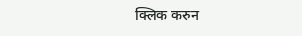क्लिक करुन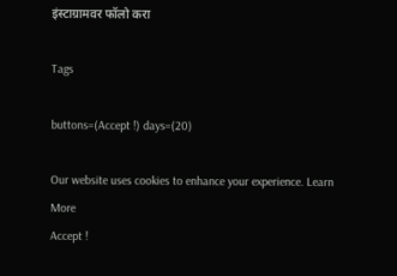इंस्टाग्रामवर फॉलो करा

Tags

buttons=(Accept !) days=(20)

Our website uses cookies to enhance your experience. Learn More
Accept !